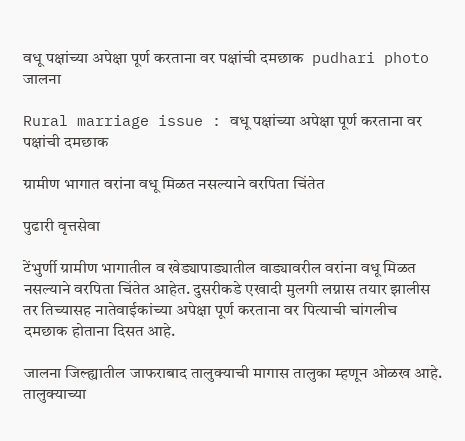वधू पक्षांच्या अपेक्षा पूर्ण करताना वर पक्षांची दमछाक  pudhari photo
जालना

Rural marriage issue : वधू पक्षांच्या अपेक्षा पूर्ण करताना वर पक्षांची दमछाक

ग्रामीण भागात वरांना वधू मिळत नसल्याने वरपिता चिंतेत

पुढारी वृत्तसेवा

टेंभुर्णी ग्रामीण भागातील व खेड्यापाड्यातील वाड्यावरील वरांना वधू मिळत नसल्याने वरपिता चिंतेत आहेत. दुसरीकडे एखादी मुलगी लग्नास तयार झालीस तर तिच्यासह नातेवाईकांच्या अपेक्षा पूर्ण करताना वर पित्याची चांगलीच दमछाक होताना दिसत आहे.

जालना जिल्ह्यातील जाफराबाद तालुक्याची मागास तालुका म्हणून ओळख आहे. तालुक्याच्या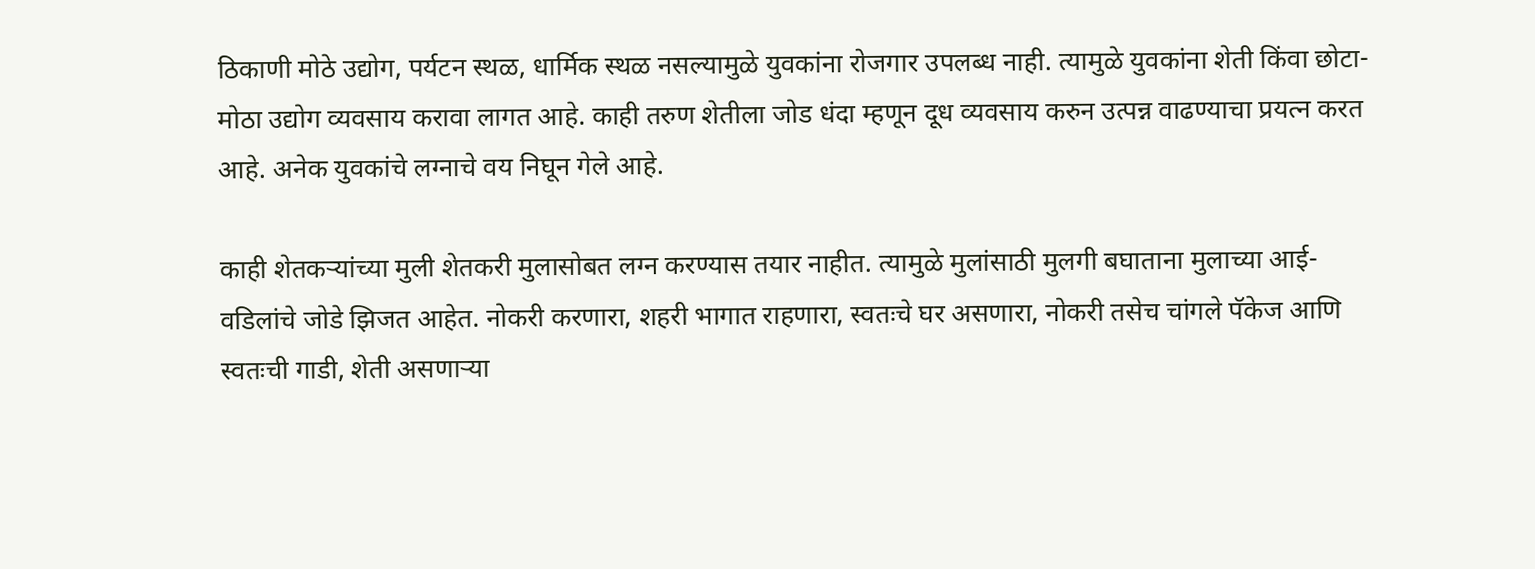ठिकाणी मोठे उद्योग, पर्यटन स्थळ, धार्मिक स्थळ नसल्यामुळे युवकांना रोजगार उपलब्ध नाही. त्यामुळे युवकांना शेती किंवा छोटा-मोठा उद्योग व्यवसाय करावा लागत आहे. काही तरुण शेतीला जोड धंदा म्हणून दूध व्यवसाय करुन उत्पन्न वाढण्याचा प्रयत्न करत आहे. अनेक युवकांचे लग्नाचे वय निघून गेले आहे.

काही शेतकऱ्यांच्या मुली शेतकरी मुलासोबत लग्न करण्यास तयार नाहीत. त्यामुळे मुलांसाठी मुलगी बघाताना मुलाच्या आई-वडिलांचे जोडे झिजत आहेत. नोकरी करणारा, शहरी भागात राहणारा, स्वतःचे घर असणारा, नोकरी तसेच चांगले पॅकेज आणि स्वतःची गाडी, शेती असणाऱ्या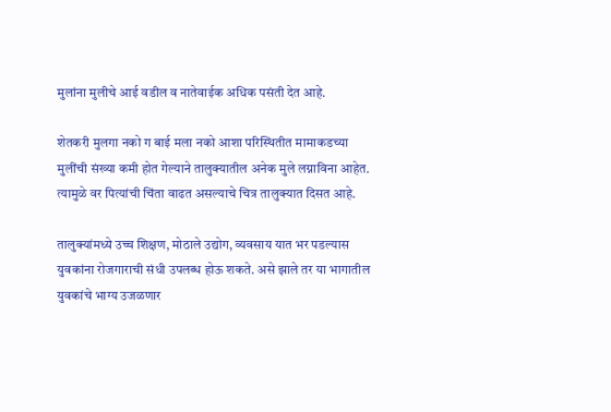मुलांना मुलीचे आई वडील व नातेवाईक अधिक पसंती देत आहे.

शेतकरी मुलगा नको ग बाई मला नको आशा परिस्थितीत मामाकडच्या मुलींची संख्या कमी होत गेल्याने तालुक्यातील अनेक मुले लग्नाविना आहेत. त्यामुळे वर पित्यांची चिंता वाढत असल्याचे चित्र तालुक्यात दिसत आहे.

तालुक्यांमध्ये उच्च शिक्षण, मोठाले उद्योग, व्यवसाय यात भर पडल्यास युवकांना रोजगाराची संधी उपलब्ध होऊ शकते. असे झाले तर या भागातील युवकांचे भाग्य उजळणार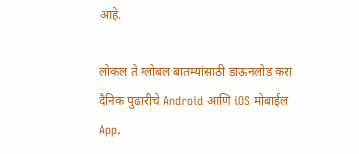आहे.

लोकल ते ग्लोबल बातम्यांसाठी डाऊनलोड करा दैनिक पुढारीचे Android आणि iOS मोबाईल App.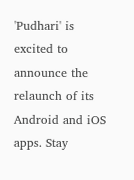'Pudhari' is excited to announce the relaunch of its Android and iOS apps. Stay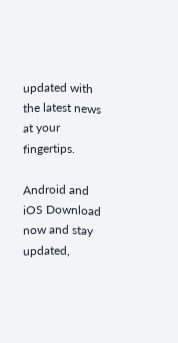updated with the latest news at your fingertips.

Android and iOS Download now and stay updated,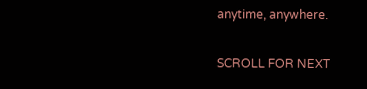anytime, anywhere.

SCROLL FOR NEXT